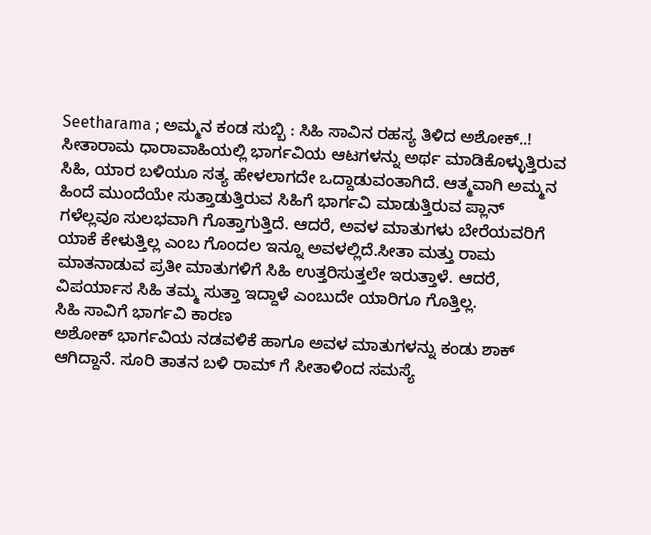Seetharama ; ಅಮ್ಮನ ಕಂಡ ಸುಬ್ಬಿ : ಸಿಹಿ ಸಾವಿನ ರಹಸ್ಯ ತಿಳಿದ ಅಶೋಕ್..!
ಸೀತಾರಾಮ ಧಾರಾವಾಹಿಯಲ್ಲಿ ಭಾರ್ಗವಿಯ ಆಟಗಳನ್ನು ಅರ್ಥ ಮಾಡಿಕೊಳ್ಳುತ್ತಿರುವ ಸಿಹಿ, ಯಾರ ಬಳಿಯೂ ಸತ್ಯ ಹೇಳಲಾಗದೇ ಒದ್ದಾಡುವಂತಾಗಿದೆ. ಆತ್ಮವಾಗಿ ಅಮ್ಮನ ಹಿಂದೆ ಮುಂದೆಯೇ ಸುತ್ತಾಡುತ್ತಿರುವ ಸಿಹಿಗೆ ಭಾರ್ಗವಿ ಮಾಡುತ್ತಿರುವ ಪ್ಲಾನ್ ಗಳೆಲ್ಲವೂ ಸುಲಭವಾಗಿ ಗೊತ್ತಾಗುತ್ತಿದೆ. ಆದರೆ, ಅವಳ ಮಾತುಗಳು ಬೇರೆಯವರಿಗೆ ಯಾಕೆ ಕೇಳುತ್ತಿಲ್ಲ ಎಂಬ ಗೊಂದಲ ಇನ್ನೂ ಅವಳಲ್ಲಿದೆ.ಸೀತಾ ಮತ್ತು ರಾಮ ಮಾತನಾಡುವ ಪ್ರತೀ ಮಾತುಗಳಿಗೆ ಸಿಹಿ ಉತ್ತರಿಸುತ್ತಲೇ ಇರುತ್ತಾಳೆ. ಆದರೆ, ವಿಪರ್ಯಾಸ ಸಿಹಿ ತಮ್ಮ ಸುತ್ತಾ ಇದ್ದಾಳೆ ಎಂಬುದೇ ಯಾರಿಗೂ ಗೊತ್ತಿಲ್ಲ.
ಸಿಹಿ ಸಾವಿಗೆ ಭಾರ್ಗವಿ ಕಾರಣ
ಅಶೋಕ್ ಭಾರ್ಗವಿಯ ನಡವಳಿಕೆ ಹಾಗೂ ಅವಳ ಮಾತುಗಳನ್ನು ಕಂಡು ಶಾಕ್ ಆಗಿದ್ದಾನೆ. ಸೂರಿ ತಾತನ ಬಳಿ ರಾಮ್ ಗೆ ಸೀತಾಳಿಂದ ಸಮಸ್ಯೆ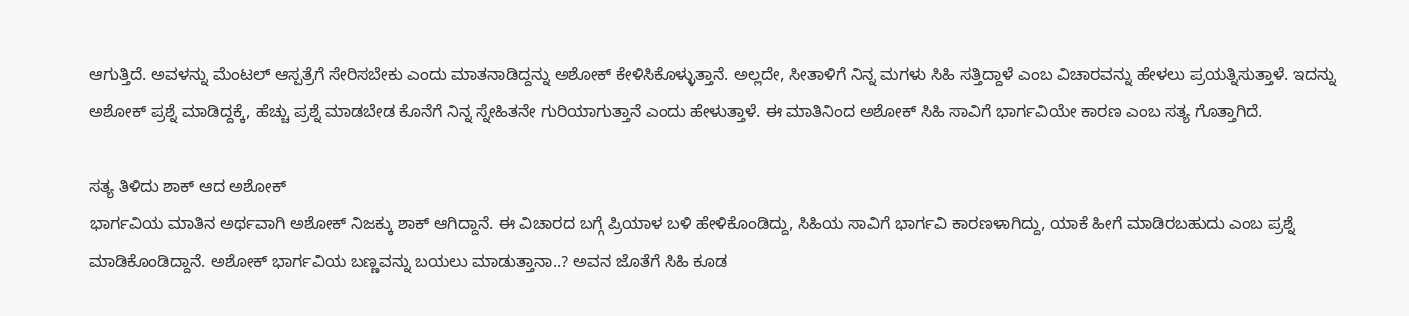ಆಗುತ್ತಿದೆ. ಅವಳನ್ನು ಮೆಂಟಲ್ ಆಸ್ಪತ್ರೆಗೆ ಸೇರಿಸಬೇಕು ಎಂದು ಮಾತನಾಡಿದ್ದನ್ನು ಅಶೋಕ್ ಕೇಳಿಸಿಕೊಳ್ಳುತ್ತಾನೆ. ಅಲ್ಲದೇ, ಸೀತಾಳಿಗೆ ನಿನ್ನ ಮಗಳು ಸಿಹಿ ಸತ್ತಿದ್ದಾಳೆ ಎಂಬ ವಿಚಾರವನ್ನು ಹೇಳಲು ಪ್ರಯತ್ನಿಸುತ್ತಾಳೆ. ಇದನ್ನು ಅಶೋಕ್ ಪ್ರಶ್ನೆ ಮಾಡಿದ್ದಕ್ಕೆ, ಹೆಚ್ಚು ಪ್ರಶ್ನೆ ಮಾಡಬೇಡ ಕೊನೆಗೆ ನಿನ್ನ ಸ್ನೇಹಿತನೇ ಗುರಿಯಾಗುತ್ತಾನೆ ಎಂದು ಹೇಳುತ್ತಾಳೆ. ಈ ಮಾತಿನಿಂದ ಅಶೋಕ್ ಸಿಹಿ ಸಾವಿಗೆ ಭಾರ್ಗವಿಯೇ ಕಾರಣ ಎಂಬ ಸತ್ಯ ಗೊತ್ತಾಗಿದೆ.

ಸತ್ಯ ತಿಳಿದು ಶಾಕ್ ಆದ ಅಶೋಕ್
ಭಾರ್ಗವಿಯ ಮಾತಿನ ಅರ್ಥವಾಗಿ ಅಶೋಕ್ ನಿಜಕ್ಕು ಶಾಕ್ ಆಗಿದ್ದಾನೆ. ಈ ವಿಚಾರದ ಬಗ್ಗೆ ಪ್ರಿಯಾಳ ಬಳಿ ಹೇಳಿಕೊಂಡಿದ್ದು, ಸಿಹಿಯ ಸಾವಿಗೆ ಭಾರ್ಗವಿ ಕಾರಣಳಾಗಿದ್ದು, ಯಾಕೆ ಹೀಗೆ ಮಾಡಿರಬಹುದು ಎಂಬ ಪ್ರಶ್ನೆ ಮಾಡಿಕೊಂಡಿದ್ದಾನೆ. ಅಶೋಕ್ ಭಾರ್ಗವಿಯ ಬಣ್ಣವನ್ನು ಬಯಲು ಮಾಡುತ್ತಾನಾ..? ಅವನ ಜೊತೆಗೆ ಸಿಹಿ ಕೂಡ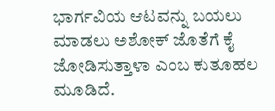ಭಾರ್ಗವಿಯ ಆಟವನ್ನು ಬಯಲು ಮಾಡಲು ಅಶೋಕ್ ಜೊತೆಗೆ ಕೈ ಜೋಡಿಸುತ್ತಾಳಾ ಎಂಬ ಕುತೂಹಲ ಮೂಡಿದೆ.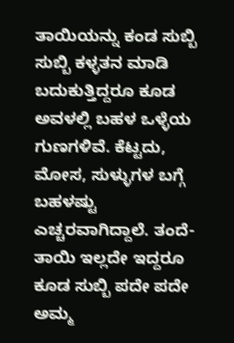ತಾಯಿಯನ್ನು ಕಂಡ ಸುಬ್ಬಿ
ಸುಬ್ಬಿ ಕಳ್ಳತನ ಮಾಡಿ ಬದುಕುತ್ತಿದ್ದರೂ ಕೂಡ ಅವಳಲ್ಲಿ ಬಹಳ ಒಳ್ಳೆಯ ಗುಣಗಳಿವೆ. ಕೆಟ್ಟದು, ಮೋಸ, ಸುಳ್ಳುಗಳ ಬಗ್ಗೆ ಬಹಳಷ್ಟು ಎಚ್ಚರವಾಗಿದ್ದಾಲೆ. ತಂದೆ-ತಾಯಿ ಇಲ್ಲದೇ ಇದ್ದರೂ ಕೂಡ ಸುಬ್ಬಿ ಪದೇ ಪದೇ ಅಮ್ಮ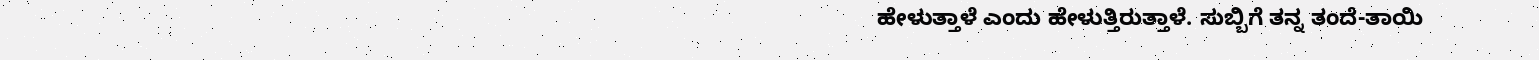ಹೇಳುತ್ತಾಳೆ ಎಂದು ಹೇಳುತ್ತಿರುತ್ತಾಳೆ. ಸುಬ್ಬಿಗೆ ತನ್ನ ತಂದೆ-ತಾಯಿ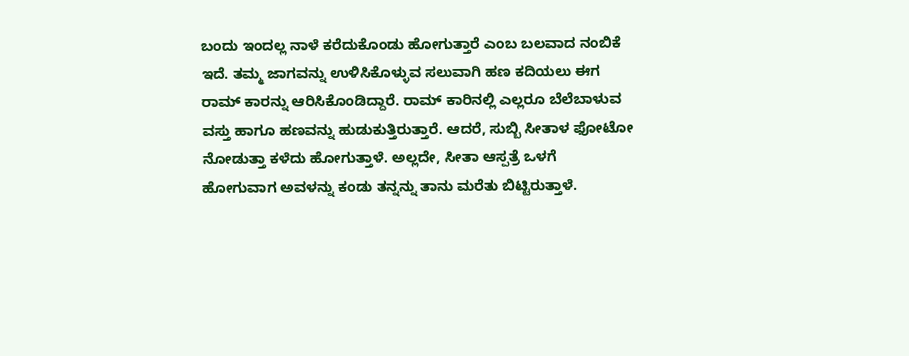ಬಂದು ಇಂದಲ್ಲ ನಾಳೆ ಕರೆದುಕೊಂಡು ಹೋಗುತ್ತಾರೆ ಎಂಬ ಬಲವಾದ ನಂಬಿಕೆ ಇದೆ. ತಮ್ಮ ಜಾಗವನ್ನು ಉಳಿಸಿಕೊಳ್ಳುವ ಸಲುವಾಗಿ ಹಣ ಕದಿಯಲು ಈಗ ರಾಮ್ ಕಾರನ್ನು ಆರಿಸಿಕೊಂಡಿದ್ದಾರೆ. ರಾಮ್ ಕಾರಿನಲ್ಲಿ ಎಲ್ಲರೂ ಬೆಲೆಬಾಳುವ ವಸ್ತು ಹಾಗೂ ಹಣವನ್ನು ಹುಡುಕುತ್ತಿರುತ್ತಾರೆ. ಆದರೆ, ಸುಬ್ಬಿ ಸೀತಾಳ ಫೋಟೋ ನೋಡುತ್ತಾ ಕಳೆದು ಹೋಗುತ್ತಾಳೆ. ಅಲ್ಲದೇ, ಸೀತಾ ಆಸ್ಪತ್ರೆ ಒಳಗೆ ಹೋಗುವಾಗ ಅವಳನ್ನು ಕಂಡು ತನ್ನನ್ನು ತಾನು ಮರೆತು ಬಿಟ್ಟಿರುತ್ತಾಳೆ.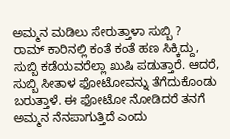ಅಮ್ಮನ ಮಡಿಲು ಸೇರುತ್ತಾಳಾ ಸುಬ್ಬಿ ?
ರಾಮ್ ಕಾರಿನಲ್ಲಿ ಕಂತೆ ಕಂತೆ ಹಣ ಸಿಕ್ಕಿದ್ದು, ಸುಬ್ಬಿ ಕಡೆಯವರೆಲ್ಲಾ ಖುಷಿ ಪಡುತ್ತಾರೆ. ಆದರೆ, ಸುಬ್ಬಿ ಸೀತಾಳ ಫೋಟೋವನ್ನು ತೆಗೆದುಕೊಂಡು ಬರುತ್ತಾಳೆ. ಈ ಫೋಟೋ ನೋಡಿದರೆ ತನಗೆ ಅಮ್ಮನ ನೆನಪಾಗುತ್ತಿದೆ ಎಂದು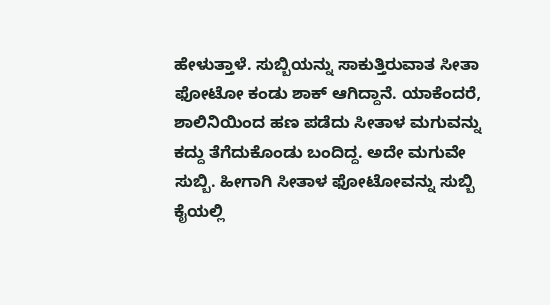ಹೇಳುತ್ತಾಳೆ. ಸುಬ್ಬಿಯನ್ನು ಸಾಕುತ್ತಿರುವಾತ ಸೀತಾ ಫೋಟೋ ಕಂಡು ಶಾಕ್ ಆಗಿದ್ದಾನೆ. ಯಾಕೆಂದರೆ, ಶಾಲಿನಿಯಿಂದ ಹಣ ಪಡೆದು ಸೀತಾಳ ಮಗುವನ್ನು ಕದ್ದು ತೆಗೆದುಕೊಂಡು ಬಂದಿದ್ದ. ಅದೇ ಮಗುವೇ ಸುಬ್ಬಿ. ಹೀಗಾಗಿ ಸೀತಾಳ ಫೋಟೋವನ್ನು ಸುಬ್ಬಿ ಕೈಯಲ್ಲಿ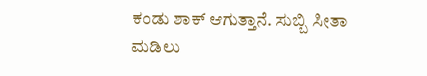ಕಂಡು ಶಾಕ್ ಆಗುತ್ತಾನೆ. ಸುಬ್ಬಿ ಸೀತಾ ಮಡಿಲು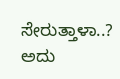ಸೇರುತ್ತಾಳಾ..? ಅದು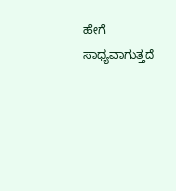ಹೇಗೆ ಸಾಧ್ಯವಾಗುತ್ತದೆ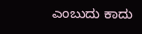ಎಂಬುದು ಕಾದು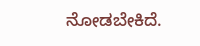ನೋಡಬೇಕಿದೆ.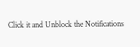Click it and Unblock the Notifications